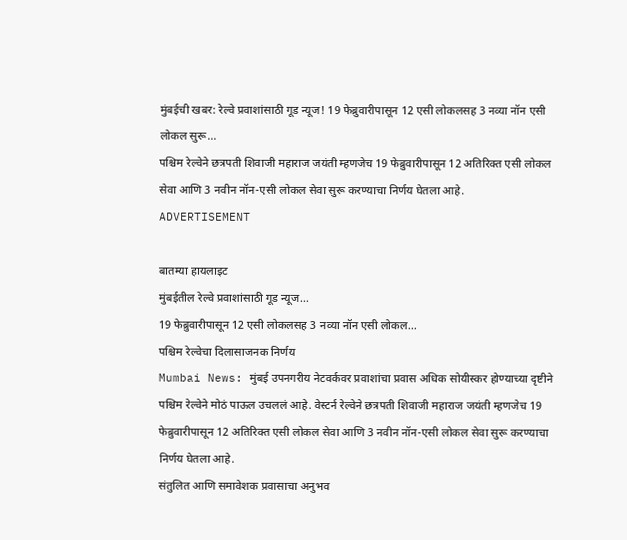मुंबईची खबर: रेल्वे प्रवाशांसाठी गूड न्यूज! 19 फेब्रुवारीपासून 12 एसी लोकलसह 3 नव्या नॉन एसी लोकल सुरू...
पश्चिम रेल्वेने छत्रपती शिवाजी महाराज जयंती म्हणजेच 19 फेब्रुवारीपासून 12 अतिरिक्त एसी लोकल सेवा आणि 3 नवीन नॉन-एसी लोकल सेवा सुरू करण्याचा निर्णय घेतला आहे.
ADVERTISEMENT

बातम्या हायलाइट
मुंबईतील रेल्वे प्रवाशांसाठी गूड न्यूज...
19 फेब्रुवारीपासून 12 एसी लोकलसह 3 नव्या नॉन एसी लोकल...
पश्चिम रेल्वेचा दिलासाजनक निर्णय
Mumbai News: मुंबई उपनगरीय नेटवर्कवर प्रवाशांचा प्रवास अधिक सोयीस्कर होण्याच्या दृष्टीने पश्चिम रेल्वेने मोठं पाऊल उचललं आहे. वेस्टर्न रेल्वेने छत्रपती शिवाजी महाराज जयंती म्हणजेच 19 फेब्रुवारीपासून 12 अतिरिक्त एसी लोकल सेवा आणि 3 नवीन नॉन-एसी लोकल सेवा सुरू करण्याचा निर्णय घेतला आहे.
संतुलित आणि समावेशक प्रवासाचा अनुभव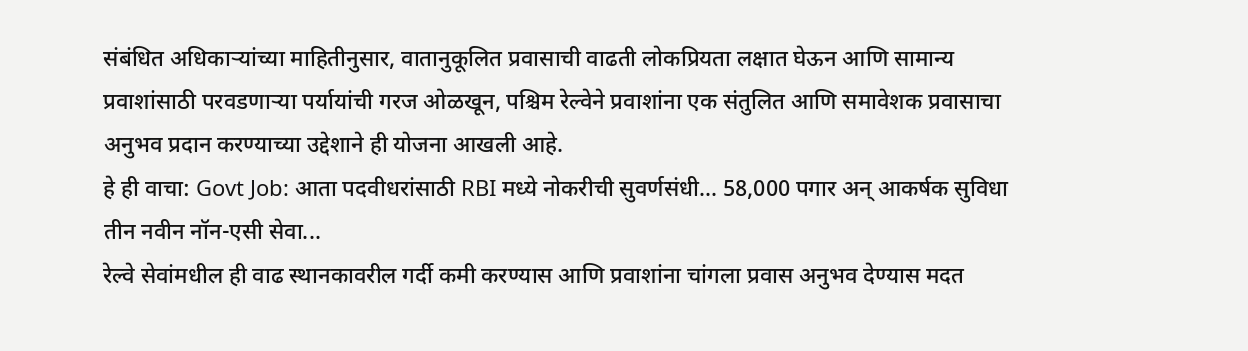संबंधित अधिकाऱ्यांच्या माहितीनुसार, वातानुकूलित प्रवासाची वाढती लोकप्रियता लक्षात घेऊन आणि सामान्य प्रवाशांसाठी परवडणाऱ्या पर्यायांची गरज ओळखून, पश्चिम रेल्वेने प्रवाशांना एक संतुलित आणि समावेशक प्रवासाचा अनुभव प्रदान करण्याच्या उद्देशाने ही योजना आखली आहे.
हे ही वाचा: Govt Job: आता पदवीधरांसाठी RBI मध्ये नोकरीची सुवर्णसंधी... 58,000 पगार अन् आकर्षक सुविधा
तीन नवीन नॉन-एसी सेवा...
रेल्वे सेवांमधील ही वाढ स्थानकावरील गर्दी कमी करण्यास आणि प्रवाशांना चांगला प्रवास अनुभव देण्यास मदत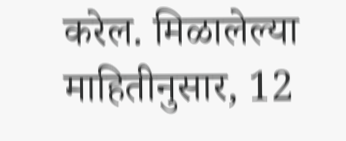करेल. मिळालेल्या माहितीनुसार, 12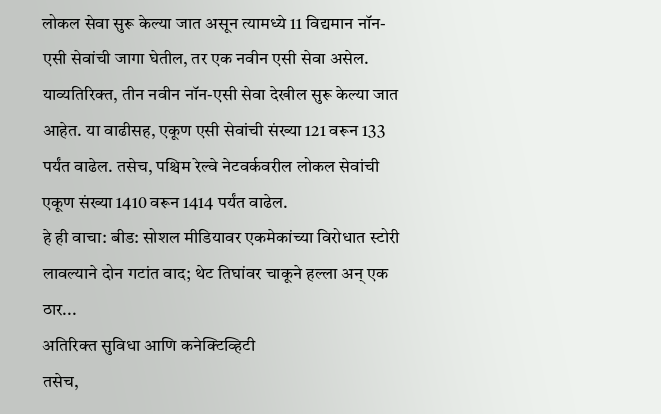लोकल सेवा सुरू केल्या जात असून त्यामध्ये 11 विद्यमान नॉन-एसी सेवांची जागा घेतील, तर एक नवीन एसी सेवा असेल. याव्यतिरिक्त, तीन नवीन नॉन-एसी सेवा देखील सुरू केल्या जात आहेत. या वाढीसह, एकूण एसी सेवांची संख्या 121 वरून 133 पर्यंत वाढेल. तसेच, पश्चिम रेल्वे नेटवर्कवरील लोकल सेवांची एकूण संख्या 1410 वरून 1414 पर्यंत वाढेल.
हे ही वाचा: बीड: सोशल मीडियावर एकमेकांच्या विरोधात स्टोरी लावल्याने दोन गटांत वाद; थेट तिघांवर चाकूने हल्ला अन् एक ठार...
अतिरिक्त सुविधा आणि कनेक्टिव्हिटी
तसेच,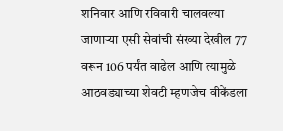शनिवार आणि रविवारी चालवल्या जाणाऱ्या एसी सेवांची संख्या देखील 77 वरून 106 पर्यंत वाढेल आणि त्यामुळे आठवड्याच्या शेवटी म्हणजेच वीकेंडला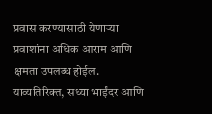प्रवास करण्यासाठी येणाऱ्या प्रवाशांना अधिक आराम आणि क्षमता उपलब्ध होईल. याव्यतिरिक्त, सध्या भाईंदर आणि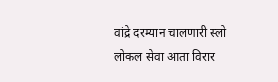वांद्रे दरम्यान चालणारी स्लो लोकल सेवा आता विरार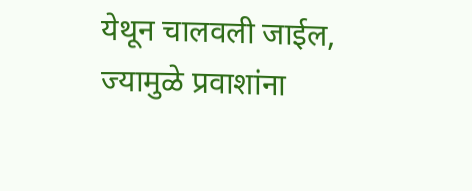येथून चालवली जाईल, ज्यामुळे प्रवाशांना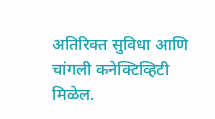अतिरिक्त सुविधा आणि चांगली कनेक्टिव्हिटी मिळेल.